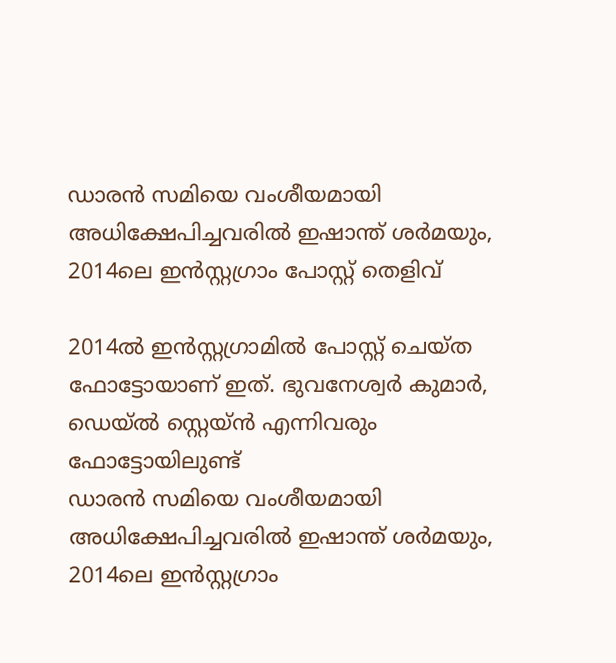ഡാരന്‍ സമിയെ വംശീയമായി അധിക്ഷേപിച്ചവരില്‍ ഇഷാന്ത് ശര്‍മയും, 2014ലെ ഇന്‍സ്റ്റഗ്രാം പോസ്റ്റ് തെളിവ്‌

2014ല്‍ ഇന്‍സ്റ്റഗ്രാമില്‍ പോസ്റ്റ് ചെയ്ത ഫോട്ടോയാണ് ഇത്. ഭുവനേശ്വര്‍ കുമാര്‍, ഡെയ്ല്‍ സ്റ്റെയ്ന്‍ എന്നിവരും ഫോട്ടോയിലുണ്ട്
ഡാരന്‍ സമിയെ വംശീയമായി അധിക്ഷേപിച്ചവരില്‍ ഇഷാന്ത് ശര്‍മയും, 2014ലെ ഇന്‍സ്റ്റഗ്രാം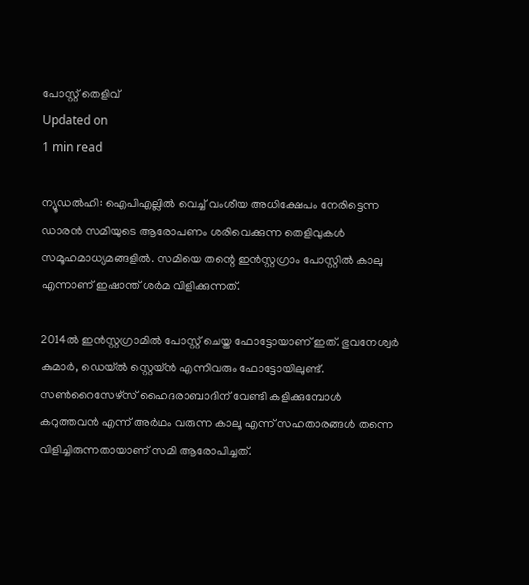പോസ്റ്റ് തെളിവ്‌
Updated on
1 min read

ന്യൂഡല്‍ഹി: ഐപിഎല്ലില്‍ വെച്ച് വംശീയ അധിക്ഷേപം നേരിട്ടെന്ന ഡാരന്‍ സമിയുടെ ആരോപണം ശരിവെക്കുന്ന തെളിവുകള്‍ സമൂഹമാധ്യമങ്ങളില്‍. സമിയെ തന്റെ ഇന്‍സ്റ്റഗ്രാം പോസ്റ്റില്‍ കാലു എന്നാണ് ഇഷാന്ത് ശര്‍മ വിളിക്കുന്നത്.

2014ല്‍ ഇന്‍സ്റ്റഗ്രാമില്‍ പോസ്റ്റ് ചെയ്ത ഫോട്ടോയാണ് ഇത്. ഭുവനേശ്വര്‍ കുമാര്‍, ഡെയ്ല്‍ സ്റ്റെയ്ന്‍ എന്നിവരും ഫോട്ടോയിലുണ്ട്. സണ്‍റൈസേഴ്‌സ് ഹൈദരാബാദിന് വേണ്ടി കളിക്കുമ്പോള്‍ കറുത്തവന്‍ എന്ന് അര്‍ഥം വരുന്ന കാലൂ എന്ന് സഹതാരങ്ങള്‍ തന്നെ വിളിച്ചിരുന്നതായാണ് സമി ആരോപിച്ചത്.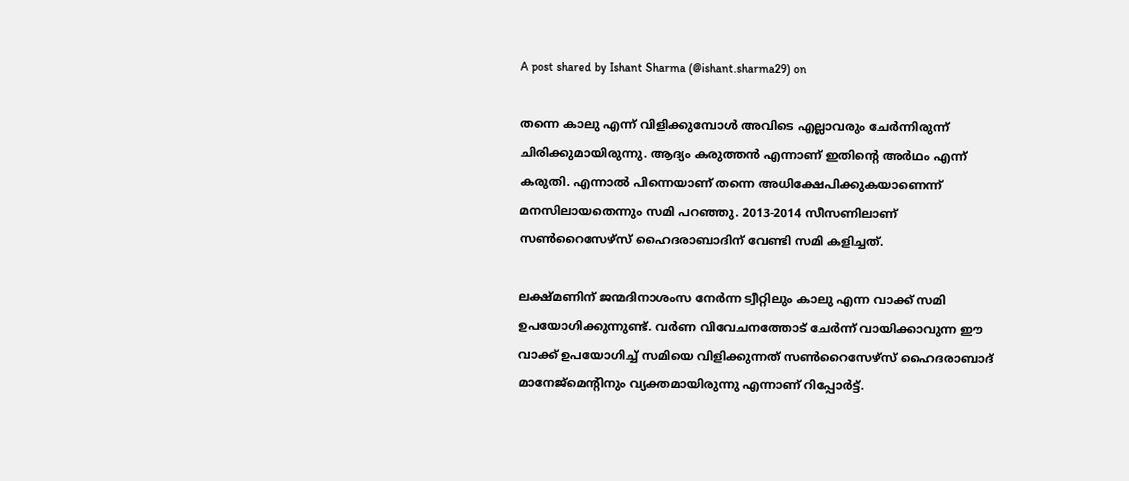A post shared by Ishant Sharma (@ishant.sharma29) on

തന്നെ കാലു എന്ന് വിളിക്കുമ്പോള്‍ അവിടെ എല്ലാവരും ചേര്‍ന്നിരുന്ന് ചിരിക്കുമായിരുന്നു. ആദ്യം കരുത്തന്‍ എന്നാണ് ഇതിന്റെ അര്‍ഥം എന്ന് കരുതി. എന്നാല്‍ പിന്നെയാണ് തന്നെ അധിക്ഷേപിക്കുകയാണെന്ന് മനസിലായതെന്നും സമി പറഞ്ഞു. 2013-2014 സീസണിലാണ് സണ്‍റൈസേഴ്‌സ് ഹൈദരാബാദിന് വേണ്ടി സമി കളിച്ചത്.

ലക്ഷ്മണിന് ജന്മദിനാശംസ നേര്‍ന്ന ട്വീറ്റിലും കാലു എന്ന വാക്ക് സമി ഉപയോഗിക്കുന്നുണ്ട്. വര്‍ണ വിവേചനത്തോട് ചേര്‍ന്ന് വായിക്കാവുന്ന ഈ വാക്ക് ഉപയോഗിച്ച് സമിയെ വിളിക്കുന്നത് സണ്‍റൈസേഴ്‌സ് ഹൈദരാബാദ് മാനേജ്‌മെന്റിനും വ്യക്തമായിരുന്നു എന്നാണ് റിപ്പോര്‍ട്ട്.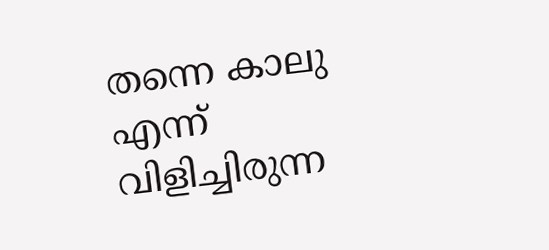തന്നെ കാലു എന്ന് വിളിച്ചിരുന്ന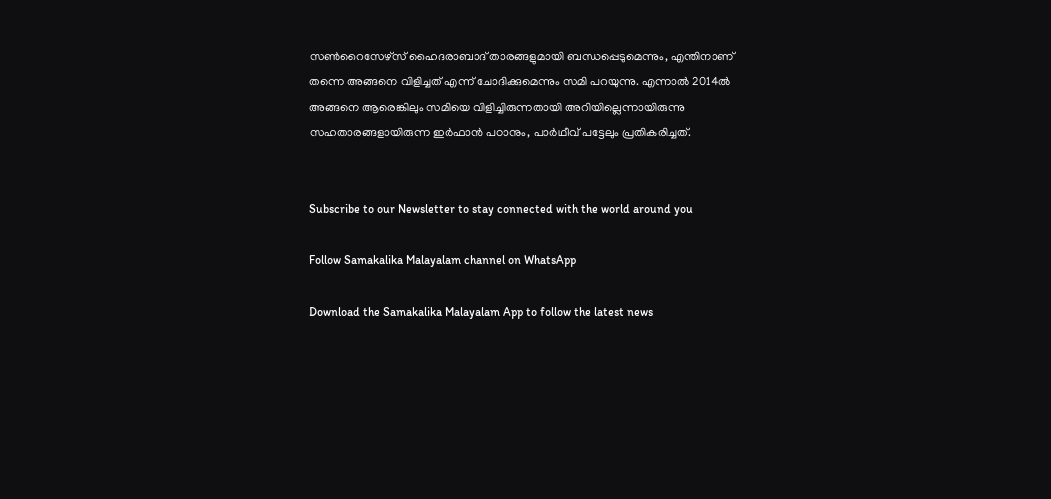സണ്‍റൈസേഴ്‌സ് ഹൈദരാബാദ് താരങ്ങളുമായി ബന്ധപ്പെടുമെന്നും, എന്തിനാണ് തന്നെ അങ്ങനെ വിളിച്ചത് എന്ന് ചോദിക്കുമെന്നും സമി പറയുന്നു. എന്നാല്‍ 2014ല്‍ അങ്ങനെ ആരെങ്കിലും സമിയെ വിളിച്ചിരുന്നതായി അറിയില്ലെന്നായിരുന്നു സഹതാരങ്ങളായിരുന്ന ഇര്‍ഫാന്‍ പഠാനും, പാര്‍ഥീവ് പട്ടേലും പ്രതികരിച്ചത്.


Subscribe to our Newsletter to stay connected with the world around you

Follow Samakalika Malayalam channel on WhatsApp

Download the Samakalika Malayalam App to follow the latest news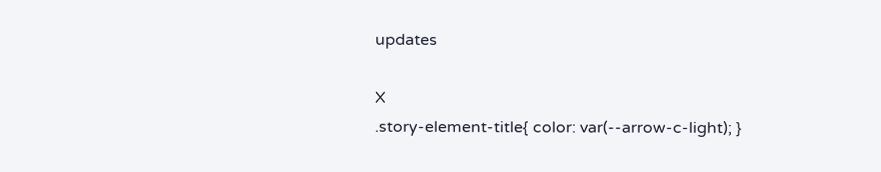updates

X
.story-element-title{ color: var(--arrow-c-light); }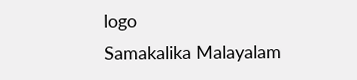logo
Samakalika Malayalam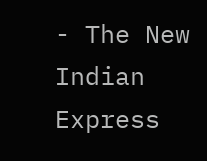- The New Indian Express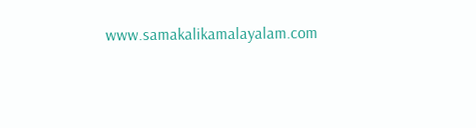www.samakalikamalayalam.com